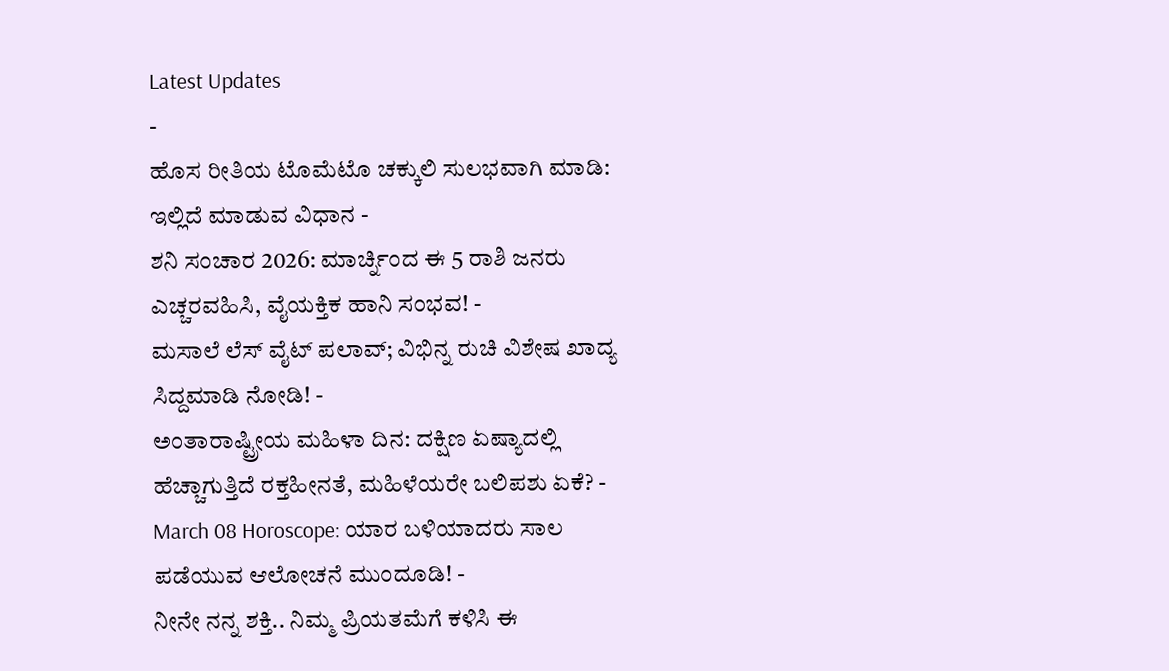Latest Updates
-
ಹೊಸ ರೀತಿಯ ಟೊಮೆಟೊ ಚಕ್ಕುಲಿ ಸುಲಭವಾಗಿ ಮಾಡಿ: ಇಲ್ಲಿದೆ ಮಾಡುವ ವಿಧಾನ -
ಶನಿ ಸಂಚಾರ 2026: ಮಾರ್ಚ್ನಿಂದ ಈ 5 ರಾಶಿ ಜನರು ಎಚ್ಚರವಹಿಸಿ, ವೈಯಕ್ತಿಕ ಹಾನಿ ಸಂಭವ! -
ಮಸಾಲೆ ಲೆಸ್ ವೈಟ್ ಪಲಾವ್; ವಿಭಿನ್ನ ರುಚಿ ವಿಶೇಷ ಖಾದ್ಯ ಸಿದ್ದಮಾಡಿ ನೋಡಿ! -
ಅಂತಾರಾಷ್ಟ್ರೀಯ ಮಹಿಳಾ ದಿನ: ದಕ್ಷಿಣ ಏಷ್ಯಾದಲ್ಲಿ ಹೆಚ್ಚಾಗುತ್ತಿದೆ ರಕ್ತಹೀನತೆ, ಮಹಿಳೆಯರೇ ಬಲಿಪಶು ಏಕೆ? -
March 08 Horoscope: ಯಾರ ಬಳಿಯಾದರು ಸಾಲ ಪಡೆಯುವ ಆಲೋಚನೆ ಮುಂದೂಡಿ! -
ನೀನೇ ನನ್ನ ಶಕ್ತಿ.. ನಿಮ್ಮ ಪ್ರಿಯತಮೆಗೆ ಕಳಿಸಿ ಈ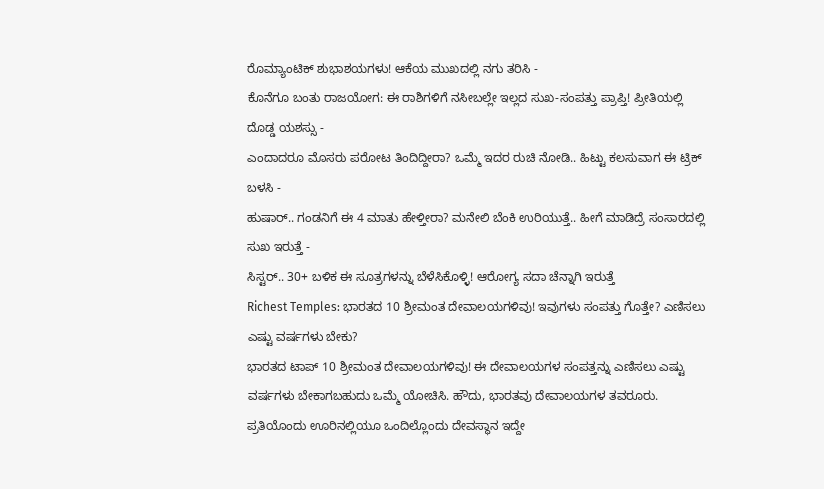ರೊಮ್ಯಾಂಟಿಕ್ ಶುಭಾಶಯಗಳು! ಆಕೆಯ ಮುಖದಲ್ಲಿ ನಗು ತರಿಸಿ -
ಕೊನೆಗೂ ಬಂತು ರಾಜಯೋಗ: ಈ ರಾಶಿಗಳಿಗೆ ನಸೀಬಲ್ಲೇ ಇಲ್ಲದ ಸುಖ-ಸಂಪತ್ತು ಪ್ರಾಪ್ತಿ! ಪ್ರೀತಿಯಲ್ಲಿ ದೊಡ್ಡ ಯಶಸ್ಸು -
ಎಂದಾದರೂ ಮೊಸರು ಪರೋಟ ತಿಂದಿದ್ದೀರಾ? ಒಮ್ಮೆ ಇದರ ರುಚಿ ನೋಡಿ.. ಹಿಟ್ಟು ಕಲಸುವಾಗ ಈ ಟ್ರಿಕ್ ಬಳಸಿ -
ಹುಷಾರ್.. ಗಂಡನಿಗೆ ಈ 4 ಮಾತು ಹೇಳ್ತೀರಾ? ಮನೇಲಿ ಬೆಂಕಿ ಉರಿಯುತ್ತೆ.. ಹೀಗೆ ಮಾಡಿದ್ರೆ ಸಂಸಾರದಲ್ಲಿ ಸುಖ ಇರುತ್ತೆ -
ಸಿಸ್ಟರ್.. 30+ ಬಳಿಕ ಈ ಸೂತ್ರಗಳನ್ನು ಬೆಳೆಸಿಕೊಳ್ಳಿ! ಆರೋಗ್ಯ ಸದಾ ಚೆನ್ನಾಗಿ ಇರುತ್ತೆ
Richest Temples: ಭಾರತದ 10 ಶ್ರೀಮಂತ ದೇವಾಲಯಗಳಿವು! ಇವುಗಳು ಸಂಪತ್ತು ಗೊತ್ತೇ? ಎಣಿಸಲು ಎಷ್ಟು ವರ್ಷಗಳು ಬೇಕು?
ಭಾರತದ ಟಾಪ್ 10 ಶ್ರೀಮಂತ ದೇವಾಲಯಗಳಿವು! ಈ ದೇವಾಲಯಗಳ ಸಂಪತ್ತನ್ನು ಎಣಿಸಲು ಎಷ್ಟು ವರ್ಷಗಳು ಬೇಕಾಗಬಹುದು ಒಮ್ಮೆ ಯೋಚಿಸಿ. ಹೌದು, ಭಾರತವು ದೇವಾಲಯಗಳ ತವರೂರು. ಪ್ರತಿಯೊಂದು ಊರಿನಲ್ಲಿಯೂ ಒಂದಿಲ್ಲೊಂದು ದೇವಸ್ಥಾನ ಇದ್ದೇ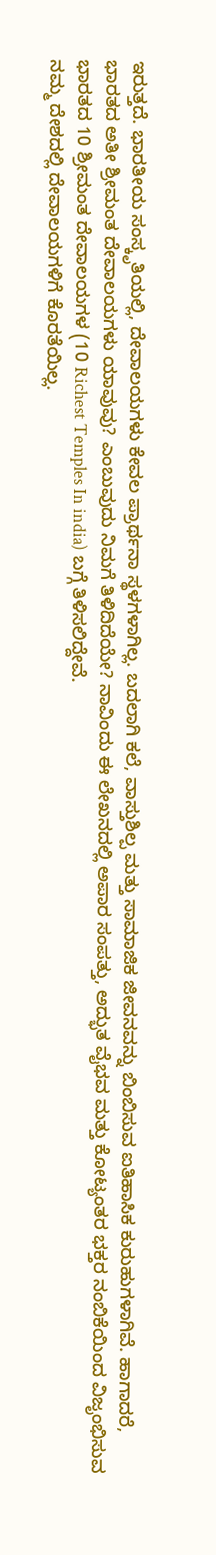ಇರುತ್ತದೆ. ಭಾರತೀಯ ಸಂಸ್ಕೃತಿಯಲ್ಲಿ, ದೇವಾಲಯಗಳು ಕೇವಲ ಪ್ರಾರ್ಥನಾ ಸ್ಥಳಗಳಾಗಿಲ್ಲ. ಬದಲಾಗಿ ಕಲೆ, ವಾಸ್ತುಶಿಲ್ಪ ಮತ್ತು ಸಾಮಾಜಿಕ ಜೀವನವನ್ನು ಬಿಂಬಿಸುವ ಐತಿಹಾಸಿಕ ಕುರುಹುಗಳಾಗಿವೆ. ಹಾಗಾದರೆ, ಭಾರತದ ಅತೀ ಶ್ರೀಮಂತ ದೇವಾಲಯಗಳು ಯಾವುವು? ಎಂಬುವುದು ನಿಮಗೆ ತಿಳಿದಿದೆಯೇ? ನಾವಿಂದು ಈ ಲೇಖನದಲ್ಲಿ ಅಪಾರ ಸಂಪತ್ತು, ಅದ್ಭುತ ವೈಭವ ಮತ್ತು ಕೋಟ್ಯಂತರ ಭಕ್ತರ ನಂಬಿಕೆಯಿಂದ ವಿಜೃಂಭಿಸುವ ಭಾರತದ 10 ಶ್ರೀಮಂತ ದೇವಾಲಯಗಳ (10 Richest Temples In india) ಬಗ್ಗೆ ತಿಳಿಸಲಿದ್ದೇವೆ.
ನಮ್ಮ ದೇಶದಲ್ಲಿ ದೇವಾಲಯಗಳಿಗೆ ಕೊರತೆಯಿಲ್ಲ.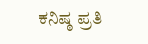ಕನಿಷ್ಠ ಪ್ರತಿ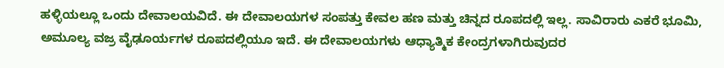ಹಳ್ಳಿಯಲ್ಲೂ ಒಂದು ದೇವಾಲಯವಿದೆ. ಈ ದೇವಾಲಯಗಳ ಸಂಪತ್ತು ಕೇವಲ ಹಣ ಮತ್ತು ಚಿನ್ನದ ರೂಪದಲ್ಲಿ ಇಲ್ಲ. ಸಾವಿರಾರು ಎಕರೆ ಭೂಮಿ, ಅಮೂಲ್ಯ ವಜ್ರ ವೈಢೂರ್ಯಗಳ ರೂಪದಲ್ಲಿಯೂ ಇದೆ. ಈ ದೇವಾಲಯಗಳು ಆಧ್ಯಾತ್ಮಿಕ ಕೇಂದ್ರಗಳಾಗಿರುವುದರ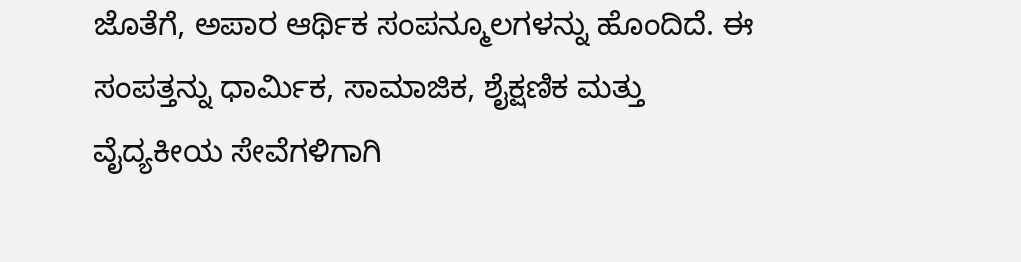ಜೊತೆಗೆ, ಅಪಾರ ಆರ್ಥಿಕ ಸಂಪನ್ಮೂಲಗಳನ್ನು ಹೊಂದಿದೆ. ಈ ಸಂಪತ್ತನ್ನು ಧಾರ್ಮಿಕ, ಸಾಮಾಜಿಕ, ಶೈಕ್ಷಣಿಕ ಮತ್ತು ವೈದ್ಯಕೀಯ ಸೇವೆಗಳಿಗಾಗಿ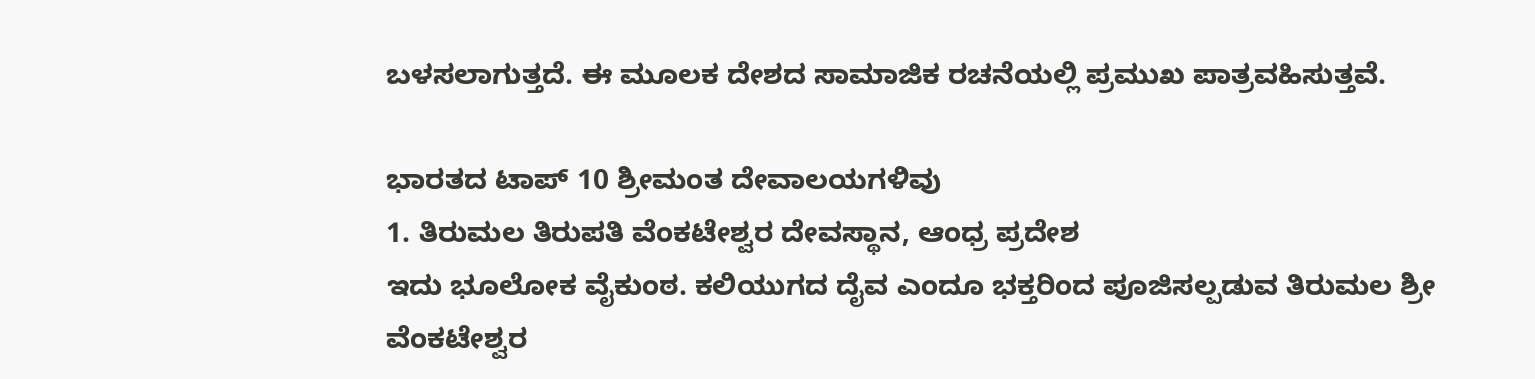ಬಳಸಲಾಗುತ್ತದೆ. ಈ ಮೂಲಕ ದೇಶದ ಸಾಮಾಜಿಕ ರಚನೆಯಲ್ಲಿ ಪ್ರಮುಖ ಪಾತ್ರವಹಿಸುತ್ತವೆ.

ಭಾರತದ ಟಾಪ್ 10 ಶ್ರೀಮಂತ ದೇವಾಲಯಗಳಿವು
1. ತಿರುಮಲ ತಿರುಪತಿ ವೆಂಕಟೇಶ್ವರ ದೇವಸ್ಥಾನ, ಆಂಧ್ರ ಪ್ರದೇಶ
ಇದು ಭೂಲೋಕ ವೈಕುಂಠ. ಕಲಿಯುಗದ ದೈವ ಎಂದೂ ಭಕ್ತರಿಂದ ಪೂಜಿಸಲ್ಪಡುವ ತಿರುಮಲ ಶ್ರೀ ವೆಂಕಟೇಶ್ವರ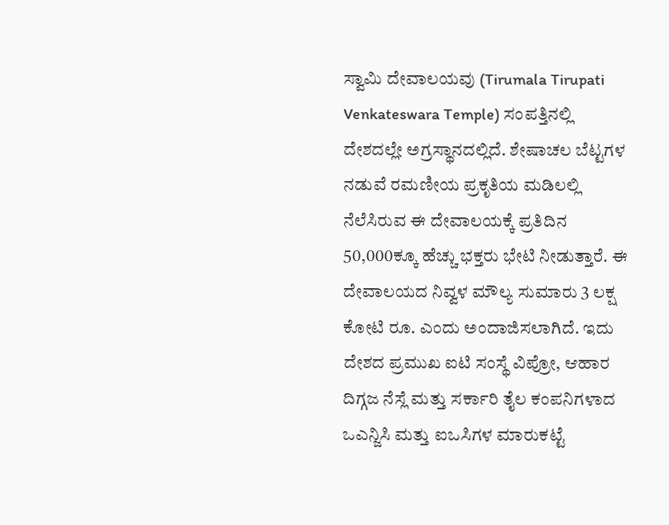ಸ್ವಾಮಿ ದೇವಾಲಯವು (Tirumala Tirupati Venkateswara Temple) ಸಂಪತ್ತಿನಲ್ಲಿ ದೇಶದಲ್ಲೇ ಅಗ್ರಸ್ಥಾನದಲ್ಲಿದೆ. ಶೇಷಾಚಲ ಬೆಟ್ಟಗಳ ನಡುವೆ ರಮಣೀಯ ಪ್ರಕೃತಿಯ ಮಡಿಲಲ್ಲಿ ನೆಲೆಸಿರುವ ಈ ದೇವಾಲಯಕ್ಕೆ ಪ್ರತಿದಿನ 50,000ಕ್ಕೂ ಹೆಚ್ಚು ಭಕ್ತರು ಭೇಟಿ ನೀಡುತ್ತಾರೆ. ಈ ದೇವಾಲಯದ ನಿವ್ವಳ ಮೌಲ್ಯ ಸುಮಾರು 3 ಲಕ್ಷ ಕೋಟಿ ರೂ. ಎಂದು ಅಂದಾಜಿಸಲಾಗಿದೆ. ಇದು ದೇಶದ ಪ್ರಮುಖ ಐಟಿ ಸಂಸ್ಥೆ ವಿಪ್ರೋ, ಆಹಾರ ದಿಗ್ಗಜ ನೆಸ್ಲೆ ಮತ್ತು ಸರ್ಕಾರಿ ತೈಲ ಕಂಪನಿಗಳಾದ ಒಎನ್ಜಿಸಿ ಮತ್ತು ಐಒಸಿಗಳ ಮಾರುಕಟ್ಟೆ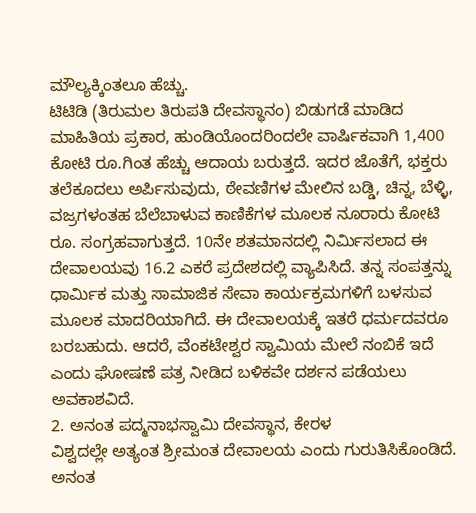ಮೌಲ್ಯಕ್ಕಿಂತಲೂ ಹೆಚ್ಚು.
ಟಿಟಿಡಿ (ತಿರುಮಲ ತಿರುಪತಿ ದೇವಸ್ಥಾನಂ) ಬಿಡುಗಡೆ ಮಾಡಿದ ಮಾಹಿತಿಯ ಪ್ರಕಾರ, ಹುಂಡಿಯೊಂದರಿಂದಲೇ ವಾರ್ಷಿಕವಾಗಿ 1,400 ಕೋಟಿ ರೂ.ಗಿಂತ ಹೆಚ್ಚು ಆದಾಯ ಬರುತ್ತದೆ. ಇದರ ಜೊತೆಗೆ, ಭಕ್ತರು ತಲೆಕೂದಲು ಅರ್ಪಿಸುವುದು, ಠೇವಣಿಗಳ ಮೇಲಿನ ಬಡ್ಡಿ, ಚಿನ್ನ, ಬೆಳ್ಳಿ, ವಜ್ರಗಳಂತಹ ಬೆಲೆಬಾಳುವ ಕಾಣಿಕೆಗಳ ಮೂಲಕ ನೂರಾರು ಕೋಟಿ ರೂ. ಸಂಗ್ರಹವಾಗುತ್ತದೆ. 10ನೇ ಶತಮಾನದಲ್ಲಿ ನಿರ್ಮಿಸಲಾದ ಈ ದೇವಾಲಯವು 16.2 ಎಕರೆ ಪ್ರದೇಶದಲ್ಲಿ ವ್ಯಾಪಿಸಿದೆ. ತನ್ನ ಸಂಪತ್ತನ್ನು ಧಾರ್ಮಿಕ ಮತ್ತು ಸಾಮಾಜಿಕ ಸೇವಾ ಕಾರ್ಯಕ್ರಮಗಳಿಗೆ ಬಳಸುವ ಮೂಲಕ ಮಾದರಿಯಾಗಿದೆ. ಈ ದೇವಾಲಯಕ್ಕೆ ಇತರೆ ಧರ್ಮದವರೂ ಬರಬಹುದು. ಆದರೆ, ವೆಂಕಟೇಶ್ವರ ಸ್ವಾಮಿಯ ಮೇಲೆ ನಂಬಿಕೆ ಇದೆ ಎಂದು ಘೋಷಣೆ ಪತ್ರ ನೀಡಿದ ಬಳಿಕವೇ ದರ್ಶನ ಪಡೆಯಲು ಅವಕಾಶವಿದೆ.
2. ಅನಂತ ಪದ್ಮನಾಭಸ್ವಾಮಿ ದೇವಸ್ಥಾನ, ಕೇರಳ
ವಿಶ್ವದಲ್ಲೇ ಅತ್ಯಂತ ಶ್ರೀಮಂತ ದೇವಾಲಯ ಎಂದು ಗುರುತಿಸಿಕೊಂಡಿದೆ. ಅನಂತ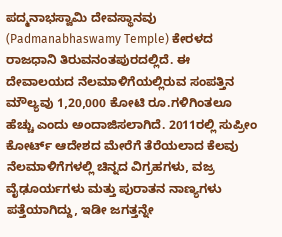ಪದ್ಮನಾಭಸ್ವಾಮಿ ದೇವಸ್ಥಾನವು (Padmanabhaswamy Temple) ಕೇರಳದ ರಾಜಧಾನಿ ತಿರುವನಂತಪುರದಲ್ಲಿದೆ. ಈ ದೇವಾಲಯದ ನೆಲಮಾಳಿಗೆಯಲ್ಲಿರುವ ಸಂಪತ್ತಿನ ಮೌಲ್ಯವು 1,20,000 ಕೋಟಿ ರೂ.ಗಳಿಗಿಂತಲೂ ಹೆಚ್ಚು ಎಂದು ಅಂದಾಜಿಸಲಾಗಿದೆ. 2011ರಲ್ಲಿ ಸುಪ್ರೀಂ ಕೋರ್ಟ್ ಆದೇಶದ ಮೇರೆಗೆ ತೆರೆಯಲಾದ ಕೆಲವು ನೆಲಮಾಳಿಗೆಗಳಲ್ಲಿ ಚಿನ್ನದ ವಿಗ್ರಹಗಳು, ವಜ್ರ ವೈಢೂರ್ಯಗಳು ಮತ್ತು ಪುರಾತನ ನಾಣ್ಯಗಳು ಪತ್ತೆಯಾಗಿದ್ದು, ಇಡೀ ಜಗತ್ತನ್ನೇ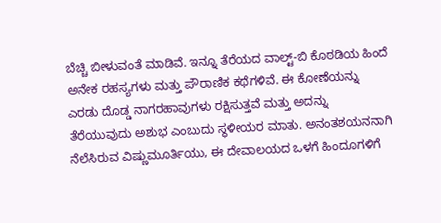ಬೆಚ್ಚಿ ಬೀಳುವಂತೆ ಮಾಡಿವೆ. ಇನ್ನೂ ತೆರೆಯದ ವಾಲ್ಟ್-ಬಿ ಕೊಠಡಿಯ ಹಿಂದೆ ಅನೇಕ ರಹಸ್ಯಗಳು ಮತ್ತು ಪೌರಾಣಿಕ ಕಥೆಗಳಿವೆ. ಈ ಕೋಣೆಯನ್ನು ಎರಡು ದೊಡ್ಡ ನಾಗರಹಾವುಗಳು ರಕ್ಷಿಸುತ್ತವೆ ಮತ್ತು ಅದನ್ನು ತೆರೆಯುವುದು ಅಶುಭ ಎಂಬುದು ಸ್ಥಳೀಯರ ಮಾತು. ಅನಂತಶಯನನಾಗಿ ನೆಲೆಸಿರುವ ವಿಷ್ಣುಮೂರ್ತಿಯು, ಈ ದೇವಾಲಯದ ಒಳಗೆ ಹಿಂದೂಗಳಿಗೆ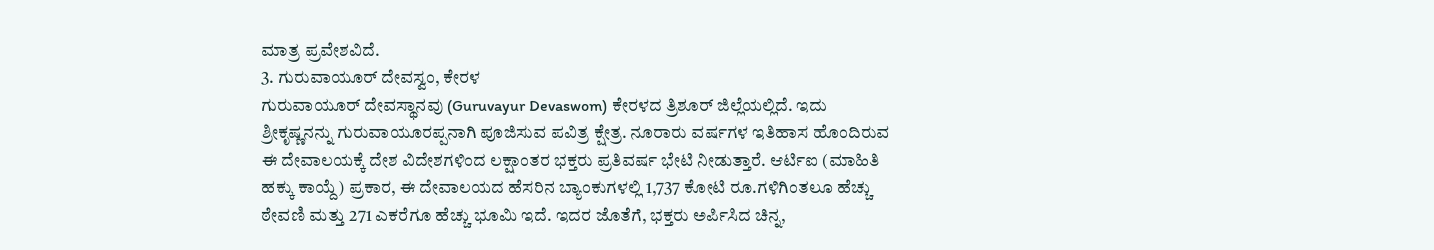ಮಾತ್ರ ಪ್ರವೇಶವಿದೆ.
3. ಗುರುವಾಯೂರ್ ದೇವಸ್ವಂ, ಕೇರಳ
ಗುರುವಾಯೂರ್ ದೇವಸ್ಥಾನವು (Guruvayur Devaswom) ಕೇರಳದ ತ್ರಿಶೂರ್ ಜಿಲ್ಲೆಯಲ್ಲಿದೆ. ಇದು ಶ್ರೀಕೃಷ್ಣನನ್ನು ಗುರುವಾಯೂರಪ್ಪನಾಗಿ ಪೂಜಿಸುವ ಪವಿತ್ರ ಕ್ಷೇತ್ರ. ನೂರಾರು ವರ್ಷಗಳ ಇತಿಹಾಸ ಹೊಂದಿರುವ ಈ ದೇವಾಲಯಕ್ಕೆ ದೇಶ ವಿದೇಶಗಳಿಂದ ಲಕ್ಷಾಂತರ ಭಕ್ತರು ಪ್ರತಿವರ್ಷ ಭೇಟಿ ನೀಡುತ್ತಾರೆ. ಆರ್ಟಿಐ (ಮಾಹಿತಿ ಹಕ್ಕು ಕಾಯ್ದೆ) ಪ್ರಕಾರ, ಈ ದೇವಾಲಯದ ಹೆಸರಿನ ಬ್ಯಾಂಕುಗಳಲ್ಲಿ 1,737 ಕೋಟಿ ರೂ.ಗಳಿಗಿಂತಲೂ ಹೆಚ್ಚು ಠೇವಣಿ ಮತ್ತು 271 ಎಕರೆಗೂ ಹೆಚ್ಚು ಭೂಮಿ ಇದೆ. ಇದರ ಜೊತೆಗೆ, ಭಕ್ತರು ಅರ್ಪಿಸಿದ ಚಿನ್ನ,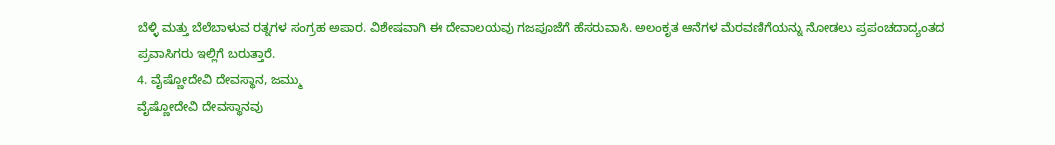ಬೆಳ್ಳಿ ಮತ್ತು ಬೆಲೆಬಾಳುವ ರತ್ನಗಳ ಸಂಗ್ರಹ ಅಪಾರ. ವಿಶೇಷವಾಗಿ ಈ ದೇವಾಲಯವು ಗಜಪೂಜೆಗೆ ಹೆಸರುವಾಸಿ. ಅಲಂಕೃತ ಆನೆಗಳ ಮೆರವಣಿಗೆಯನ್ನು ನೋಡಲು ಪ್ರಪಂಚದಾದ್ಯಂತದ ಪ್ರವಾಸಿಗರು ಇಲ್ಲಿಗೆ ಬರುತ್ತಾರೆ.
4. ವೈಷ್ಣೋದೇವಿ ದೇವಸ್ಥಾನ, ಜಮ್ಮು
ವೈಷ್ಣೋದೇವಿ ದೇವಸ್ಥಾನವು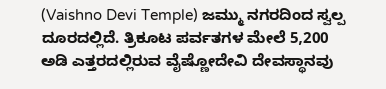(Vaishno Devi Temple) ಜಮ್ಮು ನಗರದಿಂದ ಸ್ವಲ್ಪ ದೂರದಲ್ಲಿದೆ. ತ್ರಿಕೂಟ ಪರ್ವತಗಳ ಮೇಲೆ 5,200 ಅಡಿ ಎತ್ತರದಲ್ಲಿರುವ ವೈಷ್ಣೋದೇವಿ ದೇವಸ್ಥಾನವು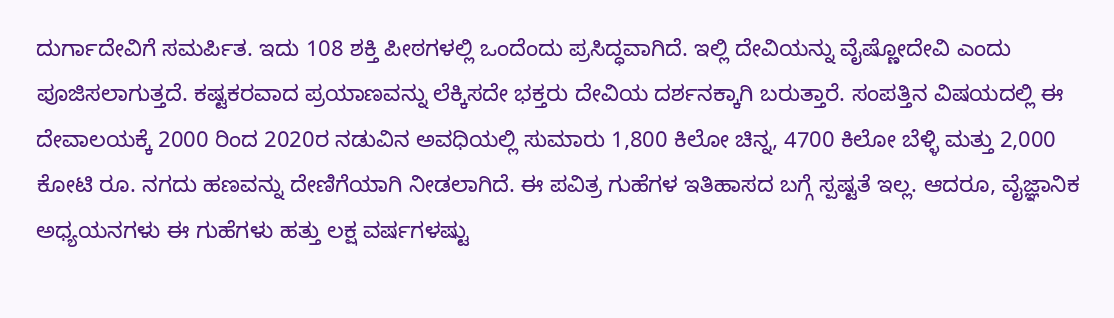ದುರ್ಗಾದೇವಿಗೆ ಸಮರ್ಪಿತ. ಇದು 108 ಶಕ್ತಿ ಪೀಠಗಳಲ್ಲಿ ಒಂದೆಂದು ಪ್ರಸಿದ್ಧವಾಗಿದೆ. ಇಲ್ಲಿ ದೇವಿಯನ್ನು ವೈಷ್ಣೋದೇವಿ ಎಂದು ಪೂಜಿಸಲಾಗುತ್ತದೆ. ಕಷ್ಟಕರವಾದ ಪ್ರಯಾಣವನ್ನು ಲೆಕ್ಕಿಸದೇ ಭಕ್ತರು ದೇವಿಯ ದರ್ಶನಕ್ಕಾಗಿ ಬರುತ್ತಾರೆ. ಸಂಪತ್ತಿನ ವಿಷಯದಲ್ಲಿ ಈ ದೇವಾಲಯಕ್ಕೆ 2000 ರಿಂದ 2020ರ ನಡುವಿನ ಅವಧಿಯಲ್ಲಿ ಸುಮಾರು 1,800 ಕಿಲೋ ಚಿನ್ನ, 4700 ಕಿಲೋ ಬೆಳ್ಳಿ ಮತ್ತು 2,000 ಕೋಟಿ ರೂ. ನಗದು ಹಣವನ್ನು ದೇಣಿಗೆಯಾಗಿ ನೀಡಲಾಗಿದೆ. ಈ ಪವಿತ್ರ ಗುಹೆಗಳ ಇತಿಹಾಸದ ಬಗ್ಗೆ ಸ್ಪಷ್ಟತೆ ಇಲ್ಲ. ಆದರೂ, ವೈಜ್ಞಾನಿಕ ಅಧ್ಯಯನಗಳು ಈ ಗುಹೆಗಳು ಹತ್ತು ಲಕ್ಷ ವರ್ಷಗಳಷ್ಟು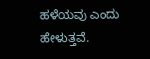ಹಳೆಯವು ಎಂದು ಹೇಳುತ್ತವೆ.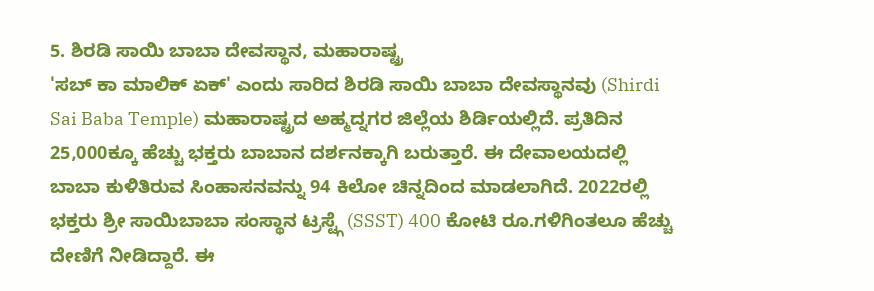5. ಶಿರಡಿ ಸಾಯಿ ಬಾಬಾ ದೇವಸ್ಥಾನ, ಮಹಾರಾಷ್ಟ್ರ
'ಸಬ್ ಕಾ ಮಾಲಿಕ್ ಏಕ್' ಎಂದು ಸಾರಿದ ಶಿರಡಿ ಸಾಯಿ ಬಾಬಾ ದೇವಸ್ಥಾನವು (Shirdi Sai Baba Temple) ಮಹಾರಾಷ್ಟ್ರದ ಅಹ್ಮದ್ನಗರ ಜಿಲ್ಲೆಯ ಶಿರ್ಡಿಯಲ್ಲಿದೆ. ಪ್ರತಿದಿನ 25,000ಕ್ಕೂ ಹೆಚ್ಚು ಭಕ್ತರು ಬಾಬಾನ ದರ್ಶನಕ್ಕಾಗಿ ಬರುತ್ತಾರೆ. ಈ ದೇವಾಲಯದಲ್ಲಿ ಬಾಬಾ ಕುಳಿತಿರುವ ಸಿಂಹಾಸನವನ್ನು 94 ಕಿಲೋ ಚಿನ್ನದಿಂದ ಮಾಡಲಾಗಿದೆ. 2022ರಲ್ಲಿ ಭಕ್ತರು ಶ್ರೀ ಸಾಯಿಬಾಬಾ ಸಂಸ್ಥಾನ ಟ್ರಸ್ಟ್ಗೆ (SSST) 400 ಕೋಟಿ ರೂ.ಗಳಿಗಿಂತಲೂ ಹೆಚ್ಚು ದೇಣಿಗೆ ನೀಡಿದ್ದಾರೆ. ಈ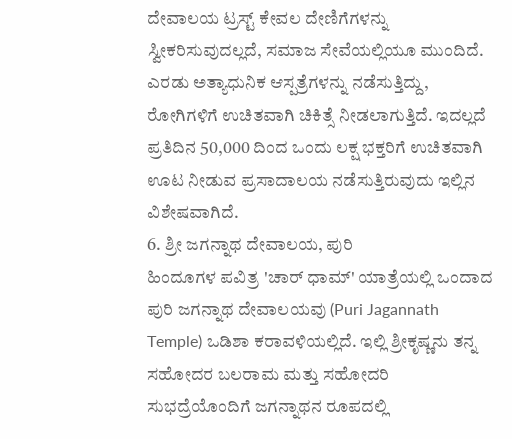ದೇವಾಲಯ ಟ್ರಸ್ಟ್ ಕೇವಲ ದೇಣಿಗೆಗಳನ್ನು ಸ್ವೀಕರಿಸುವುದಲ್ಲದೆ, ಸಮಾಜ ಸೇವೆಯಲ್ಲಿಯೂ ಮುಂದಿದೆ. ಎರಡು ಅತ್ಯಾಧುನಿಕ ಆಸ್ಪತ್ರೆಗಳನ್ನು ನಡೆಸುತ್ತಿದ್ದು, ರೋಗಿಗಳಿಗೆ ಉಚಿತವಾಗಿ ಚಿಕಿತ್ಸೆ ನೀಡಲಾಗುತ್ತಿದೆ. ಇದಲ್ಲದೆ ಪ್ರತಿದಿನ 50,000 ದಿಂದ ಒಂದು ಲಕ್ಷ ಭಕ್ತರಿಗೆ ಉಚಿತವಾಗಿ ಊಟ ನೀಡುವ ಪ್ರಸಾದಾಲಯ ನಡೆಸುತ್ತಿರುವುದು ಇಲ್ಲಿನ ವಿಶೇಷವಾಗಿದೆ.
6. ಶ್ರೀ ಜಗನ್ನಾಥ ದೇವಾಲಯ, ಪುರಿ
ಹಿಂದೂಗಳ ಪವಿತ್ರ 'ಚಾರ್ ಧಾಮ್' ಯಾತ್ರೆಯಲ್ಲಿ ಒಂದಾದ ಪುರಿ ಜಗನ್ನಾಥ ದೇವಾಲಯವು (Puri Jagannath Temple) ಒಡಿಶಾ ಕರಾವಳಿಯಲ್ಲಿದೆ. ಇಲ್ಲಿ ಶ್ರೀಕೃಷ್ಣನು ತನ್ನ ಸಹೋದರ ಬಲರಾಮ ಮತ್ತು ಸಹೋದರಿ ಸುಭದ್ರೆಯೊಂದಿಗೆ ಜಗನ್ನಾಥನ ರೂಪದಲ್ಲಿ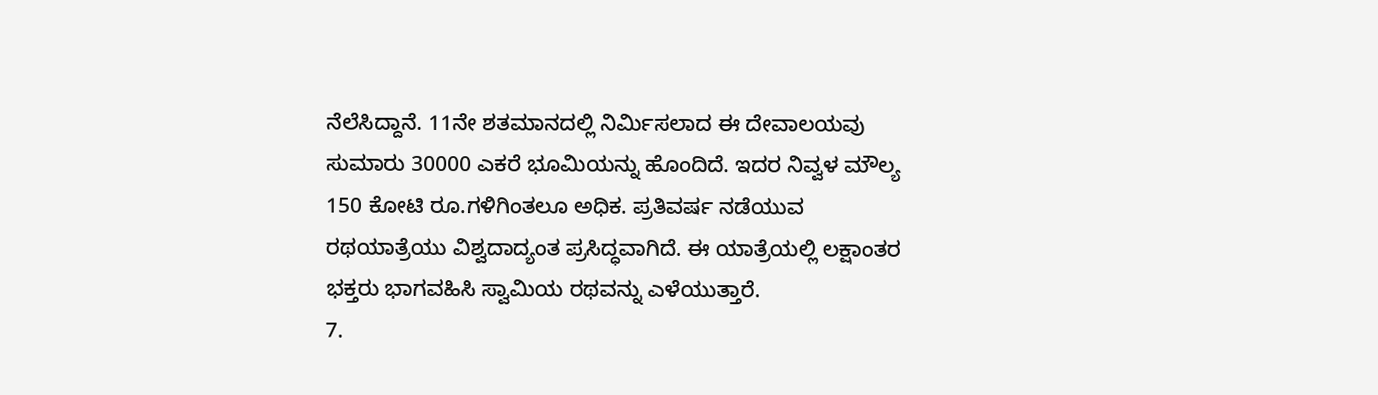ನೆಲೆಸಿದ್ದಾನೆ. 11ನೇ ಶತಮಾನದಲ್ಲಿ ನಿರ್ಮಿಸಲಾದ ಈ ದೇವಾಲಯವು ಸುಮಾರು 30000 ಎಕರೆ ಭೂಮಿಯನ್ನು ಹೊಂದಿದೆ. ಇದರ ನಿವ್ವಳ ಮೌಲ್ಯ 150 ಕೋಟಿ ರೂ.ಗಳಿಗಿಂತಲೂ ಅಧಿಕ. ಪ್ರತಿವರ್ಷ ನಡೆಯುವ ರಥಯಾತ್ರೆಯು ವಿಶ್ವದಾದ್ಯಂತ ಪ್ರಸಿದ್ಧವಾಗಿದೆ. ಈ ಯಾತ್ರೆಯಲ್ಲಿ ಲಕ್ಷಾಂತರ ಭಕ್ತರು ಭಾಗವಹಿಸಿ ಸ್ವಾಮಿಯ ರಥವನ್ನು ಎಳೆಯುತ್ತಾರೆ.
7.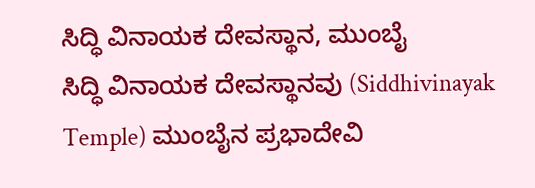ಸಿದ್ಧಿ ವಿನಾಯಕ ದೇವಸ್ಥಾನ, ಮುಂಬೈ
ಸಿದ್ಧಿ ವಿನಾಯಕ ದೇವಸ್ಥಾನವು (Siddhivinayak Temple) ಮುಂಬೈನ ಪ್ರಭಾದೇವಿ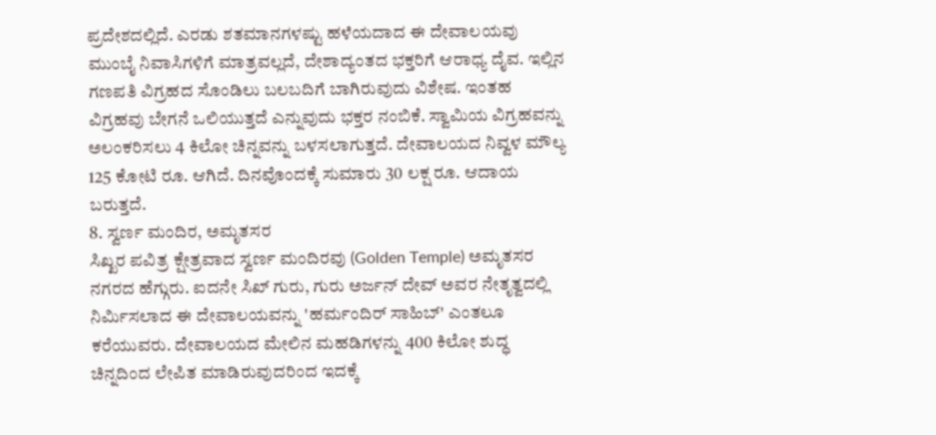ಪ್ರದೇಶದಲ್ಲಿದೆ. ಎರಡು ಶತಮಾನಗಳಷ್ಟು ಹಳೆಯದಾದ ಈ ದೇವಾಲಯವು ಮುಂಬೈ ನಿವಾಸಿಗಳಿಗೆ ಮಾತ್ರವಲ್ಲದೆ, ದೇಶಾದ್ಯಂತದ ಭಕ್ತರಿಗೆ ಆರಾಧ್ಯ ದೈವ. ಇಲ್ಲಿನ ಗಣಪತಿ ವಿಗ್ರಹದ ಸೊಂಡಿಲು ಬಲಬದಿಗೆ ಬಾಗಿರುವುದು ವಿಶೇಷ. ಇಂತಹ ವಿಗ್ರಹವು ಬೇಗನೆ ಒಲಿಯುತ್ತದೆ ಎನ್ನುವುದು ಭಕ್ತರ ನಂಬಿಕೆ. ಸ್ವಾಮಿಯ ವಿಗ್ರಹವನ್ನು ಅಲಂಕರಿಸಲು 4 ಕಿಲೋ ಚಿನ್ನವನ್ನು ಬಳಸಲಾಗುತ್ತದೆ. ದೇವಾಲಯದ ನಿವ್ವಳ ಮೌಲ್ಯ 125 ಕೋಟಿ ರೂ. ಆಗಿದೆ. ದಿನವೊಂದಕ್ಕೆ ಸುಮಾರು 30 ಲಕ್ಷ ರೂ. ಆದಾಯ ಬರುತ್ತದೆ.
8. ಸ್ವರ್ಣ ಮಂದಿರ, ಅಮೃತಸರ
ಸಿಖ್ಖರ ಪವಿತ್ರ ಕ್ಷೇತ್ರವಾದ ಸ್ವರ್ಣ ಮಂದಿರವು (Golden Temple) ಅಮೃತಸರ ನಗರದ ಹೆಗ್ಗುರು. ಐದನೇ ಸಿಖ್ ಗುರು, ಗುರು ಅರ್ಜನ್ ದೇವ್ ಅವರ ನೇತೃತ್ವದಲ್ಲಿ ನಿರ್ಮಿಸಲಾದ ಈ ದೇವಾಲಯವನ್ನು 'ಹರ್ಮಂದಿರ್ ಸಾಹಿಬ್' ಎಂತಲೂ ಕರೆಯುವರು. ದೇವಾಲಯದ ಮೇಲಿನ ಮಹಡಿಗಳನ್ನು 400 ಕಿಲೋ ಶುದ್ಧ ಚಿನ್ನದಿಂದ ಲೇಪಿತ ಮಾಡಿರುವುದರಿಂದ ಇದಕ್ಕೆ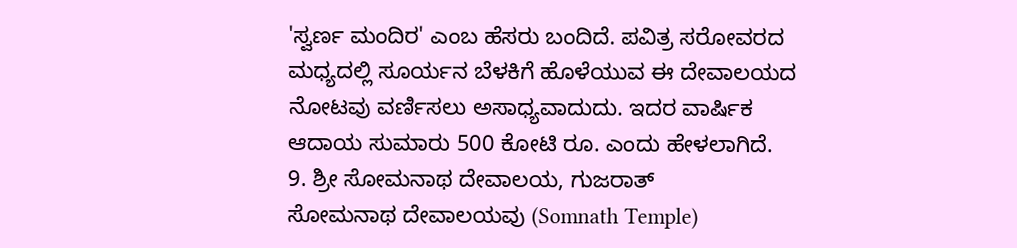'ಸ್ವರ್ಣ ಮಂದಿರ' ಎಂಬ ಹೆಸರು ಬಂದಿದೆ. ಪವಿತ್ರ ಸರೋವರದ ಮಧ್ಯದಲ್ಲಿ ಸೂರ್ಯನ ಬೆಳಕಿಗೆ ಹೊಳೆಯುವ ಈ ದೇವಾಲಯದ ನೋಟವು ವರ್ಣಿಸಲು ಅಸಾಧ್ಯವಾದುದು. ಇದರ ವಾರ್ಷಿಕ ಆದಾಯ ಸುಮಾರು 500 ಕೋಟಿ ರೂ. ಎಂದು ಹೇಳಲಾಗಿದೆ.
9. ಶ್ರೀ ಸೋಮನಾಥ ದೇವಾಲಯ, ಗುಜರಾತ್
ಸೋಮನಾಥ ದೇವಾಲಯವು (Somnath Temple)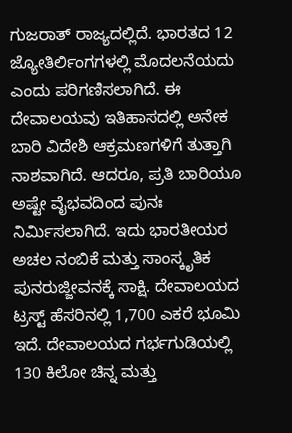ಗುಜರಾತ್ ರಾಜ್ಯದಲ್ಲಿದೆ. ಭಾರತದ 12 ಜ್ಯೋತಿರ್ಲಿಂಗಗಳಲ್ಲಿ ಮೊದಲನೆಯದು ಎಂದು ಪರಿಗಣಿಸಲಾಗಿದೆ. ಈ ದೇವಾಲಯವು ಇತಿಹಾಸದಲ್ಲಿ ಅನೇಕ ಬಾರಿ ವಿದೇಶಿ ಆಕ್ರಮಣಗಳಿಗೆ ತುತ್ತಾಗಿ ನಾಶವಾಗಿದೆ. ಆದರೂ, ಪ್ರತಿ ಬಾರಿಯೂ ಅಷ್ಟೇ ವೈಭವದಿಂದ ಪುನಃ ನಿರ್ಮಿಸಲಾಗಿದೆ. ಇದು ಭಾರತೀಯರ ಅಚಲ ನಂಬಿಕೆ ಮತ್ತು ಸಾಂಸ್ಕೃತಿಕ ಪುನರುಜ್ಜೀವನಕ್ಕೆ ಸಾಕ್ಷಿ. ದೇವಾಲಯದ ಟ್ರಸ್ಟ್ ಹೆಸರಿನಲ್ಲಿ 1,700 ಎಕರೆ ಭೂಮಿ ಇದೆ. ದೇವಾಲಯದ ಗರ್ಭಗುಡಿಯಲ್ಲಿ 130 ಕಿಲೋ ಚಿನ್ನ ಮತ್ತು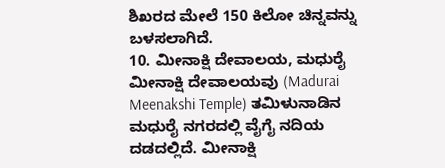ಶಿಖರದ ಮೇಲೆ 150 ಕಿಲೋ ಚಿನ್ನವನ್ನು ಬಳಸಲಾಗಿದೆ.
10. ಮೀನಾಕ್ಷಿ ದೇವಾಲಯ, ಮಧುರೈ
ಮೀನಾಕ್ಷಿ ದೇವಾಲಯವು (Madurai Meenakshi Temple) ತಮಿಳುನಾಡಿನ ಮಧುರೈ ನಗರದಲ್ಲಿ ವೈಗೈ ನದಿಯ ದಡದಲ್ಲಿದೆ. ಮೀನಾಕ್ಷಿ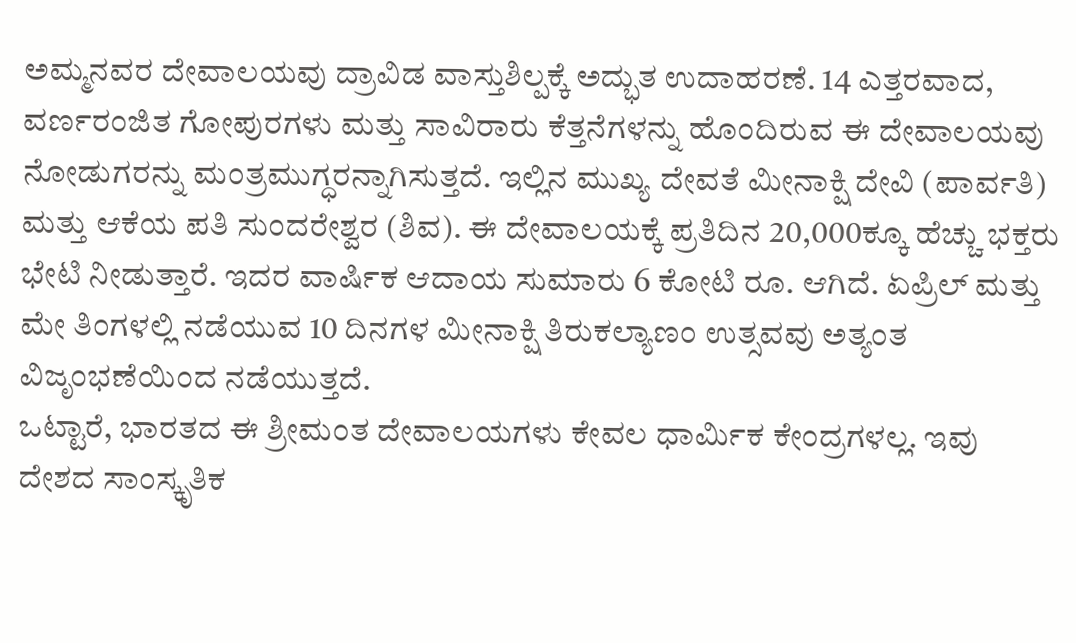ಅಮ್ಮನವರ ದೇವಾಲಯವು ದ್ರಾವಿಡ ವಾಸ್ತುಶಿಲ್ಪಕ್ಕೆ ಅದ್ಭುತ ಉದಾಹರಣೆ. 14 ಎತ್ತರವಾದ, ವರ್ಣರಂಜಿತ ಗೋಪುರಗಳು ಮತ್ತು ಸಾವಿರಾರು ಕೆತ್ತನೆಗಳನ್ನು ಹೊಂದಿರುವ ಈ ದೇವಾಲಯವು ನೋಡುಗರನ್ನು ಮಂತ್ರಮುಗ್ಧರನ್ನಾಗಿಸುತ್ತದೆ. ಇಲ್ಲಿನ ಮುಖ್ಯ ದೇವತೆ ಮೀನಾಕ್ಷಿ ದೇವಿ (ಪಾರ್ವತಿ) ಮತ್ತು ಆಕೆಯ ಪತಿ ಸುಂದರೇಶ್ವರ (ಶಿವ). ಈ ದೇವಾಲಯಕ್ಕೆ ಪ್ರತಿದಿನ 20,000ಕ್ಕೂ ಹೆಚ್ಚು ಭಕ್ತರು ಭೇಟಿ ನೀಡುತ್ತಾರೆ. ಇದರ ವಾರ್ಷಿಕ ಆದಾಯ ಸುಮಾರು 6 ಕೋಟಿ ರೂ. ಆಗಿದೆ. ಏಪ್ರಿಲ್ ಮತ್ತು ಮೇ ತಿಂಗಳಲ್ಲಿ ನಡೆಯುವ 10 ದಿನಗಳ ಮೀನಾಕ್ಷಿ ತಿರುಕಲ್ಯಾಣಂ ಉತ್ಸವವು ಅತ್ಯಂತ ವಿಜೃಂಭಣೆಯಿಂದ ನಡೆಯುತ್ತದೆ.
ಒಟ್ಟಾರೆ, ಭಾರತದ ಈ ಶ್ರೀಮಂತ ದೇವಾಲಯಗಳು ಕೇವಲ ಧಾರ್ಮಿಕ ಕೇಂದ್ರಗಳಲ್ಲ. ಇವು ದೇಶದ ಸಾಂಸ್ಕೃತಿಕ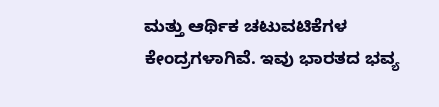ಮತ್ತು ಆರ್ಥಿಕ ಚಟುವಟಿಕೆಗಳ ಕೇಂದ್ರಗಳಾಗಿವೆ. ಇವು ಭಾರತದ ಭವ್ಯ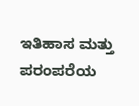ಇತಿಹಾಸ ಮತ್ತು ಪರಂಪರೆಯ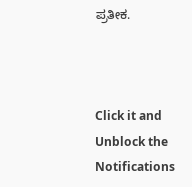ಪ್ರತೀಕ.



Click it and Unblock the Notifications